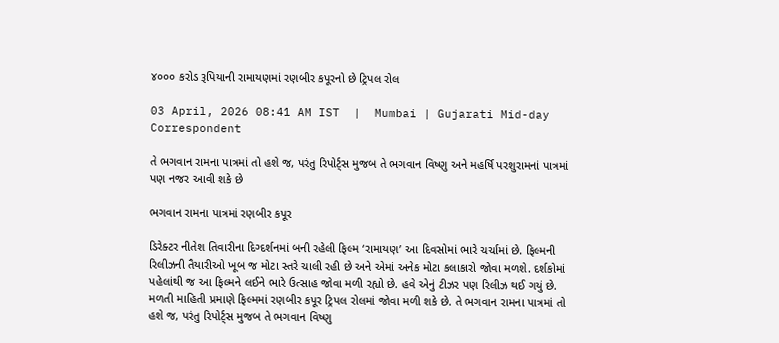૪૦૦૦ કરોડ રૂપિયાની રામાયણમાં રણબીર કપૂરનો છે ટ્રિપલ રોલ

03 April, 2026 08:41 AM IST  |  Mumbai | Gujarati Mid-day Correspondent

તે ભગવાન રામના પાત્રમાં તો હશે જ, પરંતુ રિપોર્ટ્સ મુજબ તે ભગવાન વિષ્ણુ અને મહર્ષિ પરશુરામનાં પાત્રમાં પણ નજર આવી શકે છે

ભગવાન રામના પાત્રમાં રણબીર કપૂર

ડિરેક્ટર નીતેશ તિવારીના દિગ્દર્શનમાં બની રહેલી ફિલ્મ ‘રામાયણ’ આ દિવસોમાં ભારે ચર્ચામાં છે. ફિલ્મની રિલીઝની તૈયારીઓ ખૂબ જ મોટા સ્તરે ચાલી રહી છે અને એમાં અનેક મોટા કલાકારો જોવા મળશે. દર્શકોમાં પહેલાંથી જ આ ફિલ્મને લઈને ભારે ઉત્સાહ જોવા મળી રહ્યો છે. હવે એનું ટીઝર પણ રિલીઝ થઈ ગયું છે. મળતી માહિતી પ્રમાણે ફિલ્મમાં રણબીર કપૂર ટ્રિપલ રોલમાં જોવા મળી શકે છે. તે ભગવાન રામના પાત્રમાં તો હશે જ, પરંતુ રિપોર્ટ્સ મુજબ તે ભગવાન વિષ્ણુ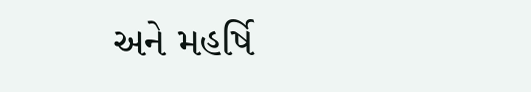અને મહર્ષિ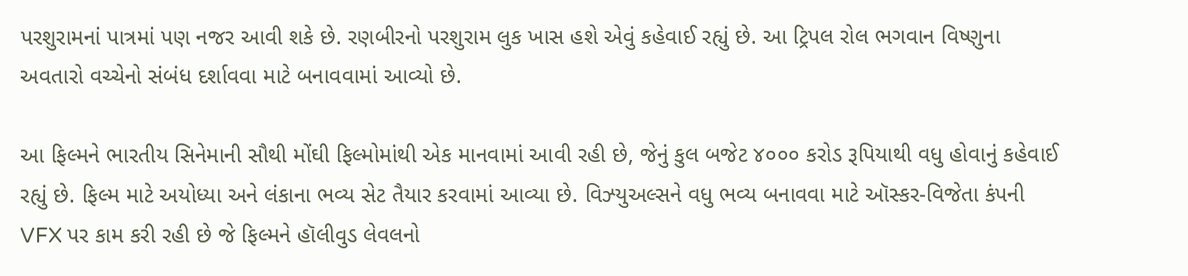પરશુરામનાં પાત્રમાં પણ નજર આવી શકે છે. રણબીરનો પરશુરામ લુક ખાસ હશે એવું કહેવાઈ રહ્યું છે. આ ટ્રિપલ રોલ ભગવાન વિષ્ણુના અવતારો વચ્ચેનો સંબંધ દર્શાવવા માટે બનાવવામાં આવ્યો છે.

આ ફિલ્મને ભારતીય સિનેમાની સૌથી મોંઘી ફિલ્મોમાંથી એક માનવામાં આવી રહી છે, જેનું કુલ બજેટ ૪૦૦૦ કરોડ રૂપિયાથી વધુ હોવાનું કહેવાઈ રહ્યું છે. ફિલ્મ માટે અયોધ્યા અને લંકાના ભવ્ય સેટ તૈયાર કરવામાં આવ્યા છે. વિઝ્યુઅલ્સને વધુ ભવ્ય બનાવવા માટે ઑસ્કર-વિજેતા કંપની VFX પર કામ કરી રહી છે જે ફિલ્મને હૉલીવુડ લેવલનો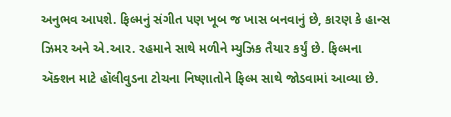અનુભવ આપશે. ફિલ્મનું સંગીત પણ ખૂબ જ ખાસ બનવાનું છે, કારણ કે હાન્સ ઝિમર અને એ.આર. રહમાને સાથે મળીને મ્યુઝિક તૈયાર કર્યું છે. ફિલ્મના ઍક્શન માટે હૉલીવુડના ટોચના નિષ્ણાતોને ફિલ્મ સાથે જોડવામાં આવ્યા છે.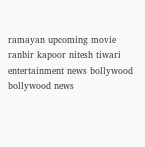ramayan upcoming movie ranbir kapoor nitesh tiwari entertainment news bollywood bollywood news